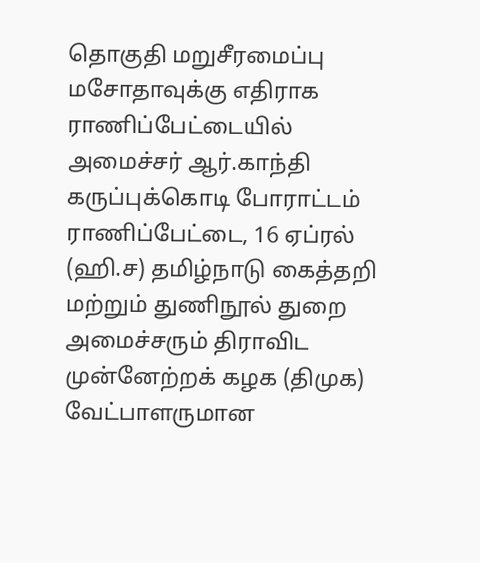தொகுதி மறுசீரமைப்பு மசோதாவுக்கு எதிராக ராணிப்பேட்டையில் அமைச்சர் ஆர்.காந்தி கருப்புக்கொடி போராட்டம்
ராணிப்பேட்டை, 16 ஏப்ரல் (ஹி.ச) தமிழ்நாடு கைத்தறி மற்றும் துணிநூல் துறை அமைச்சரும் திராவிட முன்னேற்றக் கழக (திமுக) வேட்பாளருமான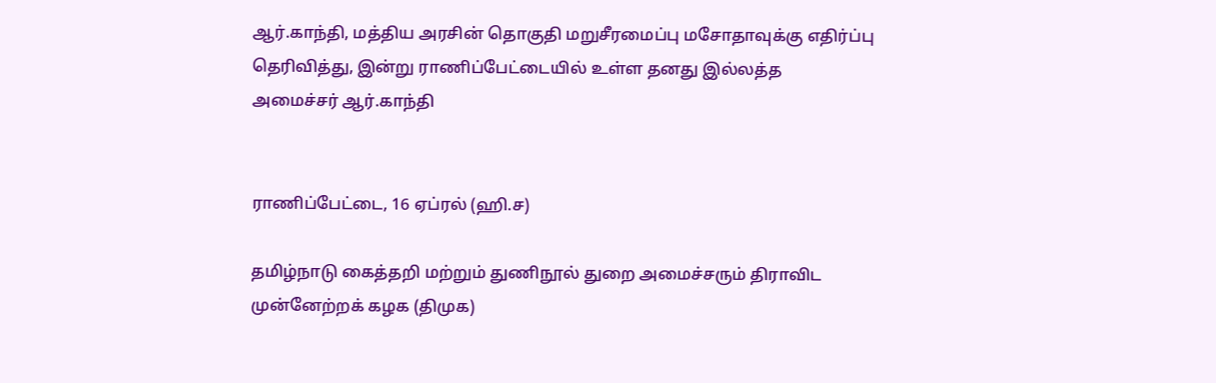ஆர்.காந்தி, மத்திய அரசின் தொகுதி மறுசீரமைப்பு மசோதாவுக்கு எதிர்ப்பு தெரிவித்து, இன்று ராணிப்பேட்டையில் உள்ள தனது இல்லத்த
அமைச்சர் ஆர்.காந்தி


ராணிப்பேட்டை, 16 ஏப்ரல் (ஹி.ச)

தமிழ்நாடு கைத்தறி மற்றும் துணிநூல் துறை அமைச்சரும் திராவிட முன்னேற்றக் கழக (திமுக)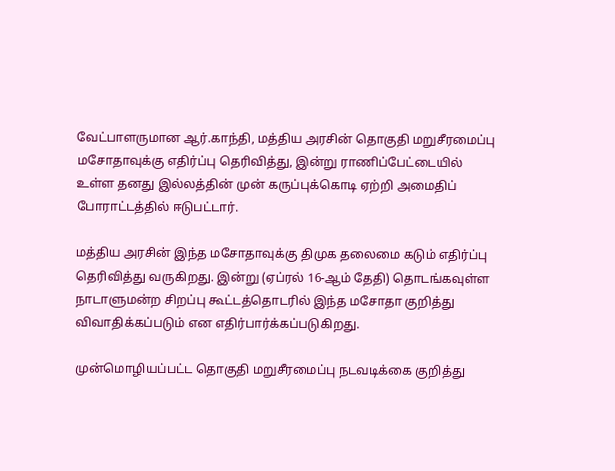வேட்பாளருமான ஆர்.காந்தி, மத்திய அரசின் தொகுதி மறுசீரமைப்பு மசோதாவுக்கு எதிர்ப்பு தெரிவித்து, இன்று ராணிப்பேட்டையில் உள்ள தனது இல்லத்தின் முன் கருப்புக்கொடி ஏற்றி அமைதிப் போராட்டத்தில் ஈடுபட்டார்.

மத்திய அரசின் இந்த மசோதாவுக்கு திமுக தலைமை கடும் எதிர்ப்பு தெரிவித்து வருகிறது. இன்று (ஏப்ரல் 16-ஆம் தேதி) தொடங்கவுள்ள நாடாளுமன்ற சிறப்பு கூட்டத்தொடரில் இந்த மசோதா குறித்து விவாதிக்கப்படும் என எதிர்பார்க்கப்படுகிறது.

முன்மொழியப்பட்ட தொகுதி மறுசீரமைப்பு நடவடிக்கை குறித்து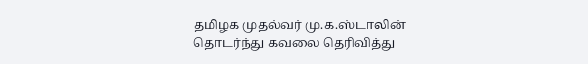தமிழக முதல்வர் மு.க.ஸ்டாலின் தொடர்ந்து கவலை தெரிவித்து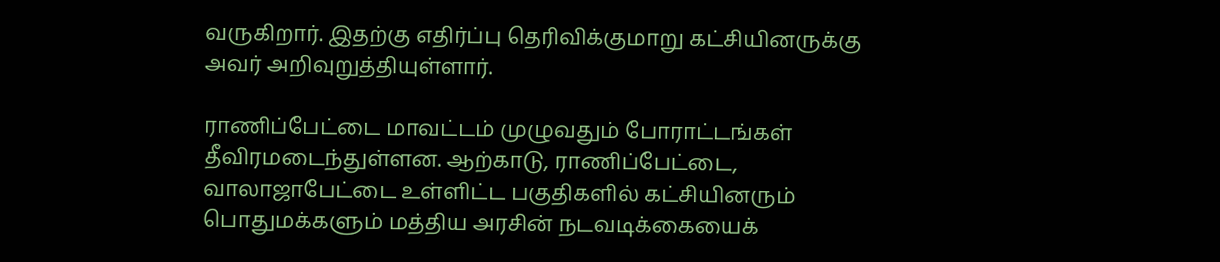வருகிறார். இதற்கு எதிர்ப்பு தெரிவிக்குமாறு கட்சியினருக்கு அவர் அறிவுறுத்தியுள்ளார்.

ராணிப்பேட்டை மாவட்டம் முழுவதும் போராட்டங்கள் தீவிரமடைந்துள்ளன. ஆற்காடு, ராணிப்பேட்டை, வாலாஜாபேட்டை உள்ளிட்ட பகுதிகளில் கட்சியினரும் பொதுமக்களும் மத்திய அரசின் நடவடிக்கையைக்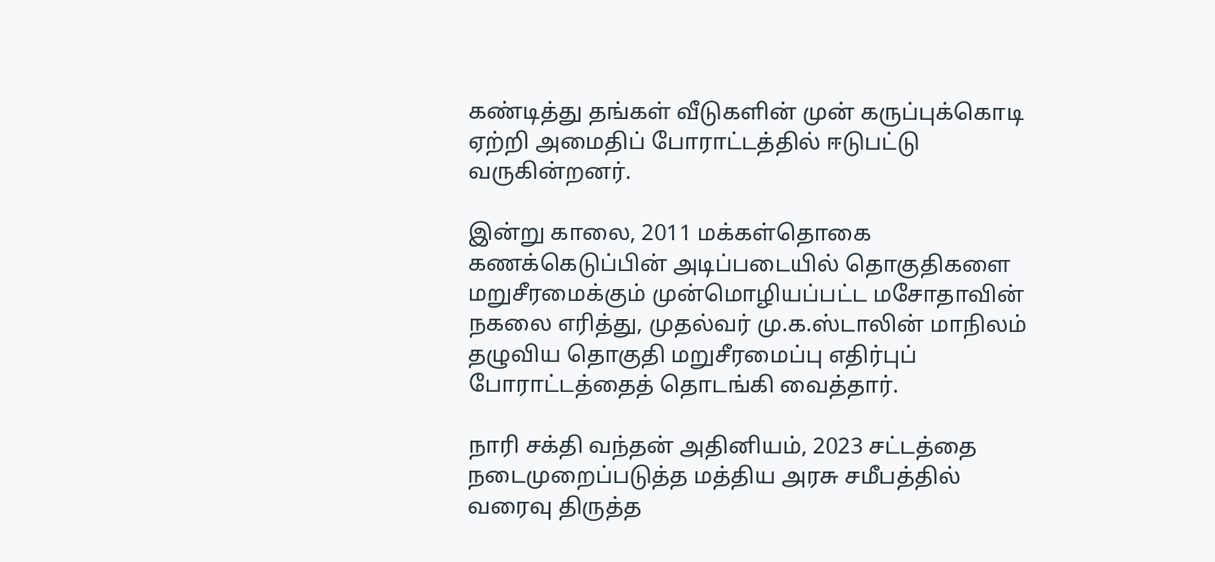கண்டித்து தங்கள் வீடுகளின் முன் கருப்புக்கொடி ஏற்றி அமைதிப் போராட்டத்தில் ஈடுபட்டு வருகின்றனர்.

இன்று காலை, 2011 மக்கள்தொகை கணக்கெடுப்பின் அடிப்படையில் தொகுதிகளை மறுசீரமைக்கும் முன்மொழியப்பட்ட மசோதாவின் நகலை எரித்து, முதல்வர் மு.க.ஸ்டாலின் மாநிலம் தழுவிய தொகுதி மறுசீரமைப்பு எதிர்புப் போராட்டத்தைத் தொடங்கி வைத்தார்.

நாரி சக்தி வந்தன் அதினியம், 2023 சட்டத்தை நடைமுறைப்படுத்த மத்திய அரசு சமீபத்தில் வரைவு திருத்த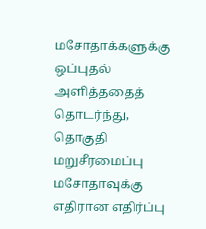மசோதாக்களுக்கு ஒப்புதல் அளித்ததைத் தொடர்ந்து, தொகுதி மறுசீரமைப்பு மசோதாவுக்கு எதிரான எதிர்ப்பு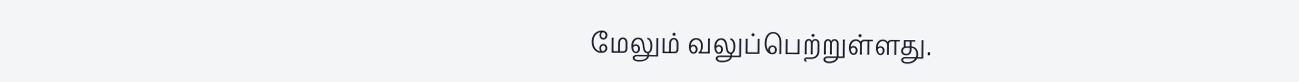மேலும் வலுப்பெற்றுள்ளது.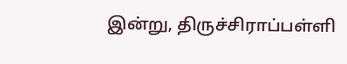இன்று, திருச்சிராப்பள்ளி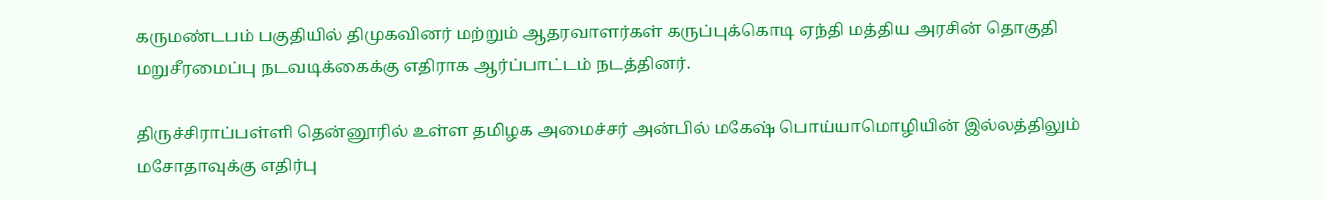கருமண்டபம் பகுதியில் திமுகவினர் மற்றும் ஆதரவாளர்கள் கருப்புக்கொடி ஏந்தி மத்திய அரசின் தொகுதி மறுசீரமைப்பு நடவடிக்கைக்கு எதிராக ஆர்ப்பாட்டம் நடத்தினர்.

திருச்சிராப்பள்ளி தென்னூரில் உள்ள தமிழக அமைச்சர் அன்பில் மகேஷ் பொய்யாமொழியின் இல்லத்திலும் மசோதாவுக்கு எதிர்பு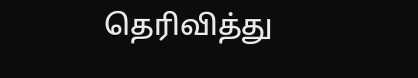தெரிவித்து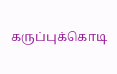கருப்புக்கொடி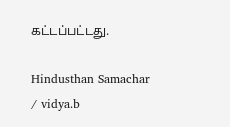கட்டப்பட்டது.

Hindusthan Samachar / vidya.b